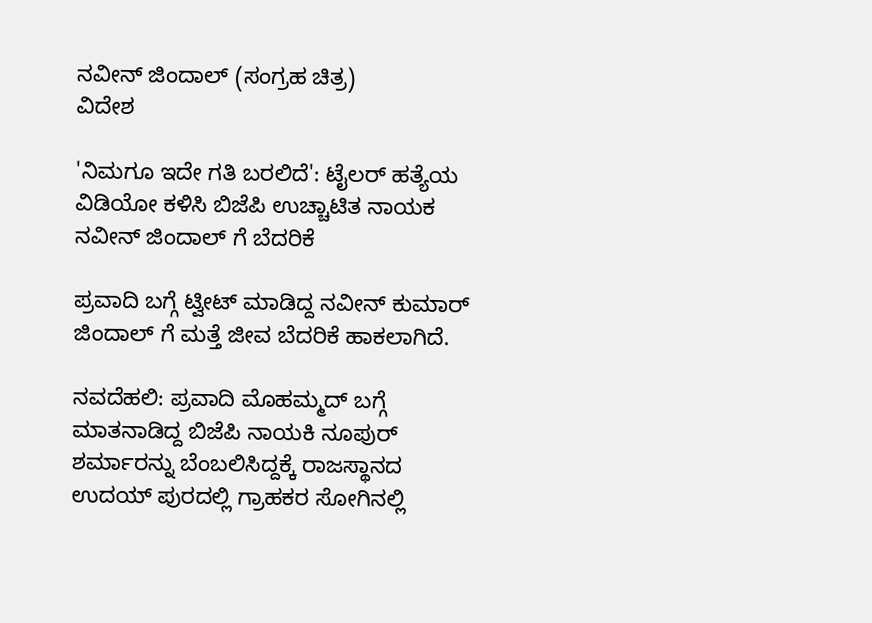ನವೀನ್ ಜಿಂದಾಲ್ (ಸಂಗ್ರಹ ಚಿತ್ರ)
ವಿದೇಶ

'ನಿಮಗೂ ಇದೇ ಗತಿ ಬರಲಿದೆ': ಟೈಲರ್ ಹತ್ಯೆಯ ವಿಡಿಯೋ ಕಳಿಸಿ ಬಿಜೆಪಿ ಉಚ್ಚಾಟಿತ ನಾಯಕ ನವೀನ್ ಜಿಂದಾಲ್ ಗೆ ಬೆದರಿಕೆ

ಪ್ರವಾದಿ ಬಗ್ಗೆ ಟ್ವೀಟ್ ಮಾಡಿದ್ದ ನವೀನ್ ಕುಮಾರ್ ಜಿಂದಾಲ್ ಗೆ ಮತ್ತೆ ಜೀವ ಬೆದರಿಕೆ ಹಾಕಲಾಗಿದೆ.

ನವದೆಹಲಿ: ಪ್ರವಾದಿ ಮೊಹಮ್ಮದ್ ಬಗ್ಗೆ ಮಾತನಾಡಿದ್ದ ಬಿಜೆಪಿ ನಾಯಕಿ ನೂಪುರ್ ಶರ್ಮಾರನ್ನು ಬೆಂಬಲಿಸಿದ್ದಕ್ಕೆ ರಾಜಸ್ಥಾನದ ಉದಯ್ ಪುರದಲ್ಲಿ ಗ್ರಾಹಕರ ಸೋಗಿನಲ್ಲಿ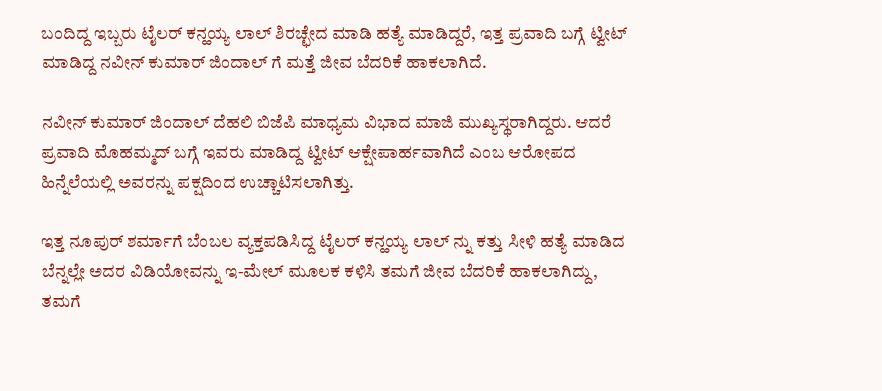ಬಂದಿದ್ದ ಇಬ್ಬರು ಟೈಲರ್ ಕನ್ಹಯ್ಯ ಲಾಲ್ ಶಿರಚ್ಛೇದ ಮಾಡಿ ಹತ್ಯೆ ಮಾಡಿದ್ದರೆ, ಇತ್ತ ಪ್ರವಾದಿ ಬಗ್ಗೆ ಟ್ವೀಟ್ ಮಾಡಿದ್ದ ನವೀನ್ ಕುಮಾರ್ ಜಿಂದಾಲ್ ಗೆ ಮತ್ತೆ ಜೀವ ಬೆದರಿಕೆ ಹಾಕಲಾಗಿದೆ.

ನವೀನ್ ಕುಮಾರ್ ಜಿಂದಾಲ್ ದೆಹಲಿ ಬಿಜೆಪಿ ಮಾಧ್ಯಮ ವಿಭಾದ ಮಾಜಿ ಮುಖ್ಯಸ್ಥರಾಗಿದ್ದರು. ಆದರೆ ಪ್ರವಾದಿ ಮೊಹಮ್ಮದ್ ಬಗ್ಗೆ ಇವರು ಮಾಡಿದ್ದ ಟ್ವೀಟ್ ಆಕ್ಷೇಪಾರ್ಹವಾಗಿದೆ ಎಂಬ ಆರೋಪದ ಹಿನ್ನೆಲೆಯಲ್ಲಿ ಅವರನ್ನು ಪಕ್ಷದಿಂದ ಉಚ್ಚಾಟಿಸಲಾಗಿತ್ತು.

ಇತ್ತ ನೂಪುರ್ ಶರ್ಮಾಗೆ ಬೆಂಬಲ ವ್ಯಕ್ತಪಡಿಸಿದ್ದ ಟೈಲರ್ ಕನ್ಹಯ್ಯ ಲಾಲ್ ನ್ನು ಕತ್ತು ಸೀಳಿ ಹತ್ಯೆ ಮಾಡಿದ ಬೆನ್ನಲ್ಲೇ ಅದರ ವಿಡಿಯೋವನ್ನು ಇ-ಮೇಲ್ ಮೂಲಕ ಕಳಿಸಿ ತಮಗೆ ಜೀವ ಬೆದರಿಕೆ ಹಾಕಲಾಗಿದ್ದು, ತಮಗೆ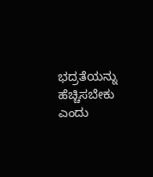ಭದ್ರತೆಯನ್ನು ಹೆಚ್ಚಿಸಬೇಕು ಎಂದು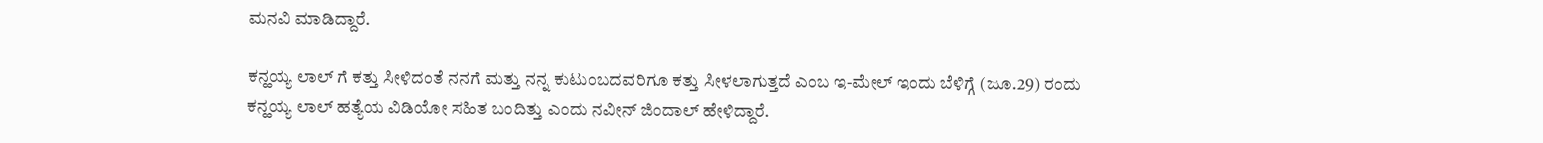ಮನವಿ ಮಾಡಿದ್ದಾರೆ.

ಕನ್ಹಯ್ಯ ಲಾಲ್ ಗೆ ಕತ್ತು ಸೀಳಿದಂತೆ ನನಗೆ ಮತ್ತು ನನ್ನ ಕುಟುಂಬದವರಿಗೂ ಕತ್ತು ಸೀಳಲಾಗುತ್ತದೆ ಎಂಬ ಇ-ಮೇಲ್ ಇಂದು ಬೆಳಿಗ್ಗೆ (ಜೂ.29) ರಂದು ಕನ್ಹಯ್ಯ ಲಾಲ್ ಹತ್ಯೆಯ ವಿಡಿಯೋ ಸಹಿತ ಬಂದಿತ್ತು ಎಂದು ನವೀನ್ ಜಿಂದಾಲ್ ಹೇಳಿದ್ದಾರೆ.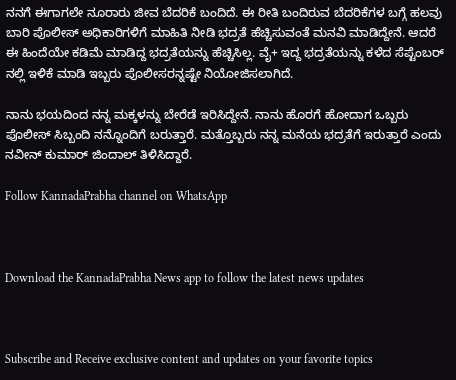ನನಗೆ ಈಗಾಗಲೇ ನೂರಾರು ಜೀವ ಬೆದರಿಕೆ ಬಂದಿದೆ. ಈ ರೀತಿ ಬಂದಿರುವ ಬೆದರಿಕೆಗಳ ಬಗ್ಗೆ ಹಲವು ಬಾರಿ ಪೊಲೀಸ್ ಅಧಿಕಾರಿಗಳಿಗೆ ಮಾಹಿತಿ ನೀಡಿ ಭದ್ರತೆ ಹೆಚ್ಚಿಸುವಂತೆ ಮನವಿ ಮಾಡಿದ್ದೇನೆ. ಆದರೆ  ಈ ಹಿಂದೆಯೇ ಕಡಿಮೆ ಮಾಡಿದ್ದ ಭದ್ರತೆಯನ್ನು ಹೆಚ್ಚಿಸಿಲ್ಲ. ವೈ+ ಇದ್ದ ಭದ್ರತೆಯನ್ನು ಕಳೆದ ಸೆಪ್ಟೆಂಬರ್ ನಲ್ಲಿ ಇಳಿಕೆ ಮಾಡಿ ಇಬ್ಬರು ಪೊಲೀಸರನ್ನಷ್ಟೇ ನಿಯೋಜಿಸಲಾಗಿದೆ.

ನಾನು ಭಯದಿಂದ ನನ್ನ ಮಕ್ಕಳನ್ನು ಬೇರೆಡೆ ಇರಿಸಿದ್ದೇನೆ. ನಾನು ಹೊರಗೆ ಹೋದಾಗ ಒಬ್ಬರು ಪೊಲೀಸ್ ಸಿಬ್ಬಂದಿ ನನ್ನೊಂದಿಗೆ ಬರುತ್ತಾರೆ. ಮತ್ತೊಬ್ಬರು ನನ್ನ ಮನೆಯ ಭದ್ರತೆಗೆ ಇರುತ್ತಾರೆ ಎಂದು ನವೀನ್ ಕುಮಾರ್ ಜಿಂದಾಲ್ ತಿಳಿಸಿದ್ದಾರೆ.

Follow KannadaPrabha channel on WhatsApp



Download the KannadaPrabha News app to follow the latest news updates



Subscribe and Receive exclusive content and updates on your favorite topics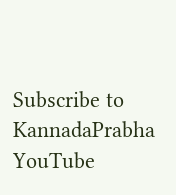Subscribe to KannadaPrabha YouTube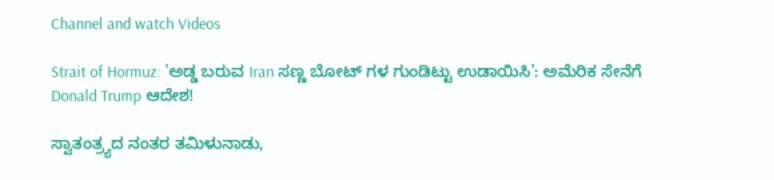Channel and watch Videos

Strait of Hormuz: 'ಅಡ್ಡ ಬರುವ Iran ಸಣ್ಣ ಬೋಟ್ ಗಳ ಗುಂಡಿಟ್ಟು ಉಡಾಯಿಸಿ': ಅಮೆರಿಕ ಸೇನೆಗೆ Donald Trump ಆದೇಶ!

ಸ್ವಾತಂತ್ರ್ಯದ ನಂತರ ತಮಿಳುನಾಡು,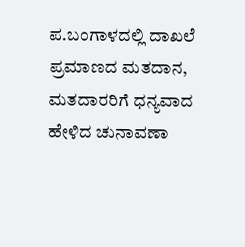ಪ.ಬಂಗಾಳದಲ್ಲಿ ದಾಖಲೆ ಪ್ರಮಾಣದ ಮತದಾನ, ಮತದಾರರಿಗೆ ಧನ್ಯವಾದ ಹೇಳಿದ ಚುನಾವಣಾ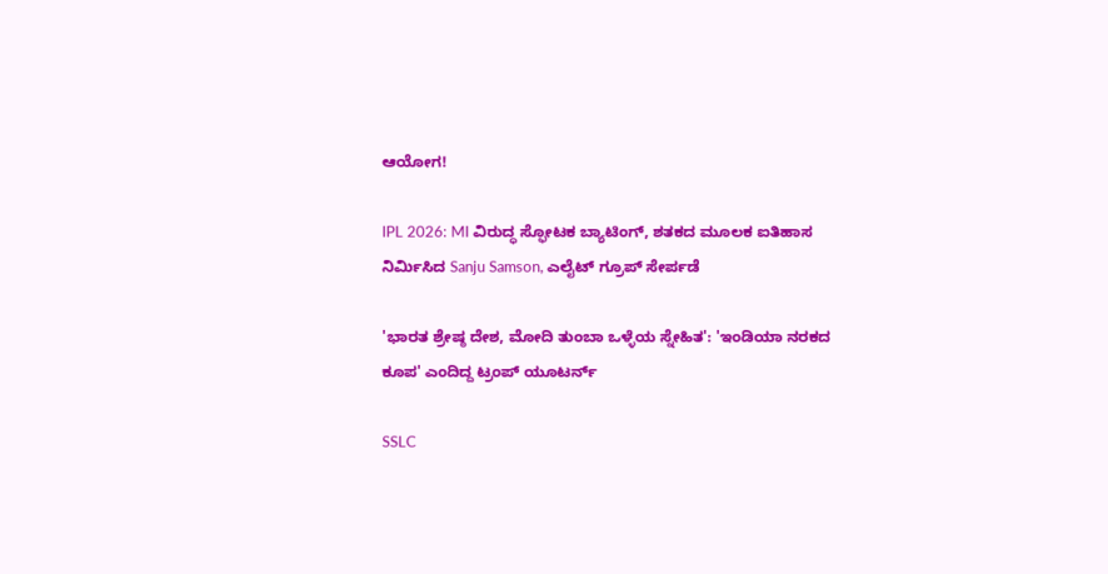ಆಯೋಗ!

IPL 2026: MI ವಿರುದ್ಧ ಸ್ಫೋಟಕ ಬ್ಯಾಟಿಂಗ್, ಶತಕದ ಮೂಲಕ ಐತಿಹಾಸ ನಿರ್ಮಿಸಿದ Sanju Samson, ಎಲೈಟ್ ಗ್ರೂಪ್ ಸೇರ್ಪಡೆ

'ಭಾರತ ಶ್ರೇಷ್ಠ ದೇಶ, ಮೋದಿ ತುಂಬಾ ಒಳ್ಳೆಯ ಸ್ನೇಹಿತ': 'ಇಂಡಿಯಾ ನರಕದ ಕೂಪ' ಎಂದಿದ್ದ ಟ್ರಂಪ್ ಯೂಟರ್ನ್

SSLC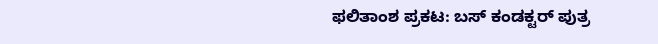ಫಲಿತಾಂಶ ಪ್ರಕಟ: ಬಸ್ ಕಂಡಕ್ಟರ್ ಪುತ್ರ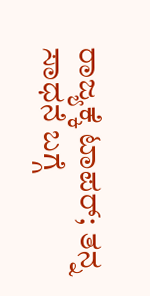ರಾಜ್ಯಕ್ಕೆ ಟಾಪರ್; ತನ್ನ ಸಾಧನೆ ಬಗ್ಗೆ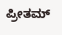ಪ್ರೀತಮ್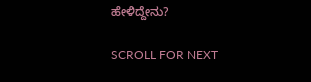ಹೇಳಿದ್ದೇನು?

SCROLL FOR NEXT